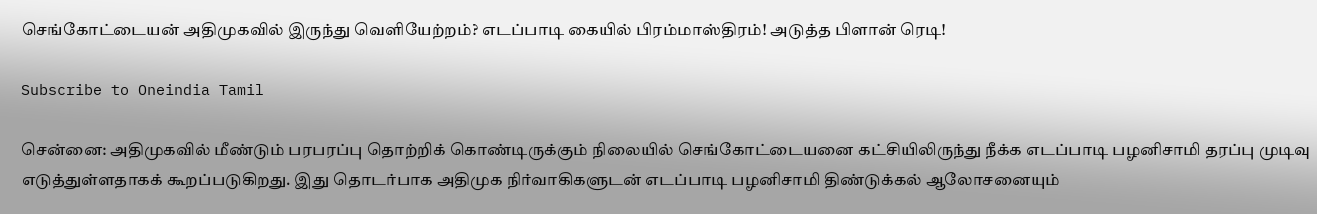செங்கோட்டையன் அதிமுகவில் இருந்து வெளியேற்றம்? எடப்பாடி கையில் பிரம்மாஸ்திரம்! அடுத்த பிளான் ரெடி!

Subscribe to Oneindia Tamil

சென்னை: அதிமுகவில் மீண்டும் பரபரப்பு தொற்றிக் கொண்டிருக்கும் நிலையில் செங்கோட்டையனை கட்சியிலிருந்து நீக்க எடப்பாடி பழனிசாமி தரப்பு முடிவு எடுத்துள்ளதாகக் கூறப்படுகிறது. இது தொடர்பாக அதிமுக நிர்வாகிகளுடன் எடப்பாடி பழனிசாமி திண்டுக்கல் ஆலோசனையும்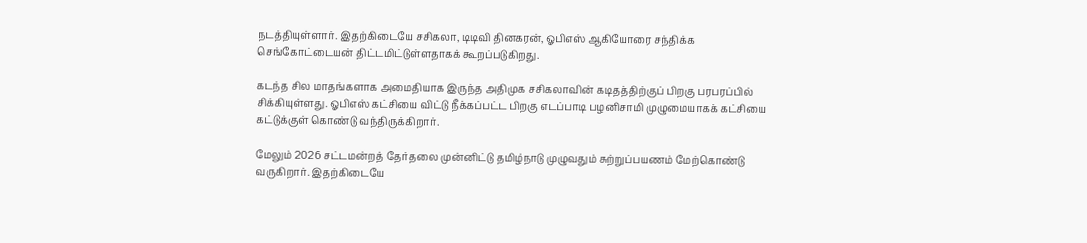நடத்தியுள்ளார். இதற்கிடையே சசிகலா, டிடிவி தினகரன், ஓபிஎஸ் ஆகியோரை சந்திக்க செங்கோட்டையன் திட்டமிட்டுள்ளதாகக் கூறப்படுகிறது.

கடந்த சில மாதங்களாக அமைதியாக இருந்த அதிமுக சசிகலாவின் கடிதத்திற்குப் பிறகு பரபரப்பில் சிக்கியுள்ளது. ஓபிஎஸ் கட்சியை விட்டு நீக்கப்பட்ட பிறகு எடப்பாடி பழனிசாமி முழுமையாகக் கட்சியை கட்டுக்குள் கொண்டு வந்திருக்கிறார்.

மேலும் 2026 சட்டமன்றத் தேர்தலை முன்னிட்டு தமிழ்நாடு முழுவதும் சுற்றுப்பயணம் மேற்கொண்டு வருகிறார். இதற்கிடையே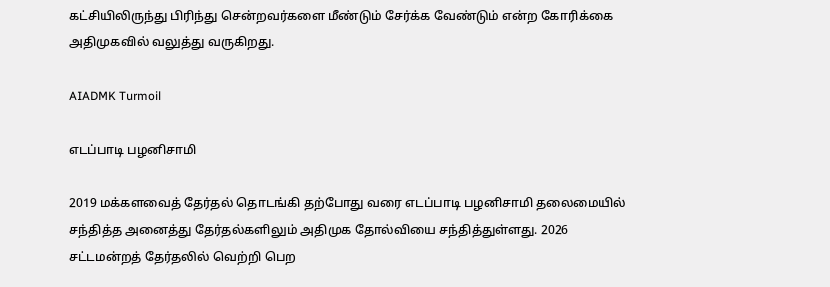கட்சியிலிருந்து பிரிந்து சென்றவர்களை மீண்டும் சேர்க்க வேண்டும் என்ற கோரிக்கை அதிமுகவில் வலுத்து வருகிறது.

AIADMK Turmoil

எடப்பாடி பழனிசாமி

2019 மக்களவைத் தேர்தல் தொடங்கி தற்போது வரை எடப்பாடி பழனிசாமி தலைமையில் சந்தித்த அனைத்து தேர்தல்களிலும் அதிமுக தோல்வியை சந்தித்துள்ளது. 2026 சட்டமன்றத் தேர்தலில் வெற்றி பெற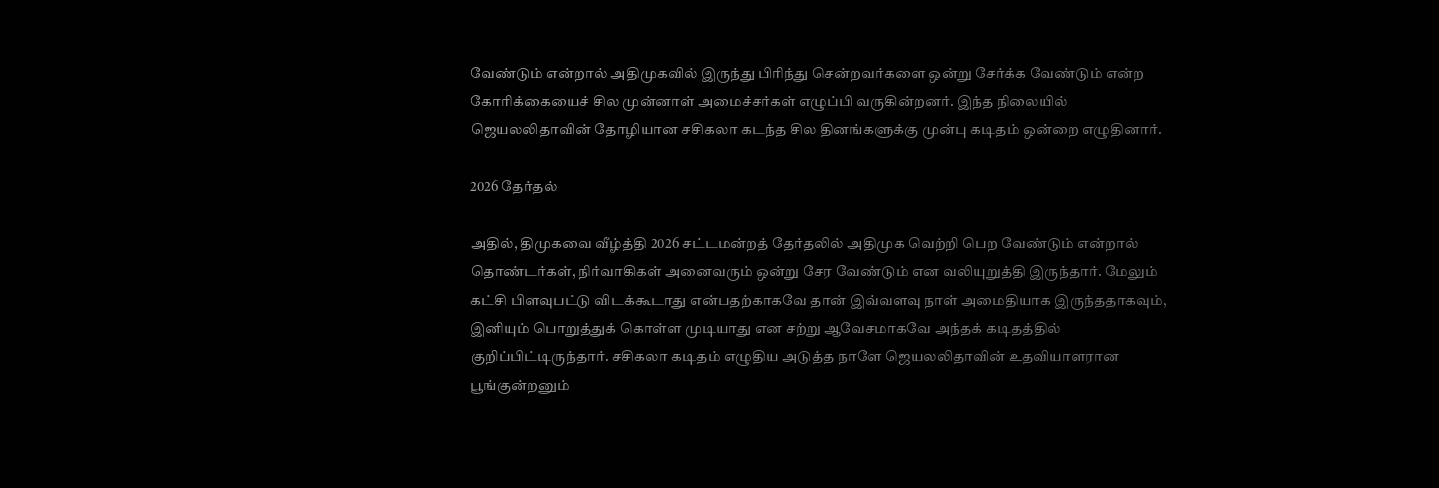வேண்டும் என்றால் அதிமுகவில் இருந்து பிரிந்து சென்றவர்களை ஒன்று சேர்க்க வேண்டும் என்ற கோரிக்கையைச் சில முன்னாள் அமைச்சர்கள் எழுப்பி வருகின்றனர். இந்த நிலையில் ஜெயலலிதாவின் தோழியான சசிகலா கடந்த சில தினங்களுக்கு முன்பு கடிதம் ஒன்றை எழுதினார்.

2026 தேர்தல்

அதில், திமுகவை வீழ்த்தி 2026 சட்டமன்றத் தேர்தலில் அதிமுக வெற்றி பெற வேண்டும் என்றால் தொண்டர்கள், நிர்வாகிகள் அனைவரும் ஒன்று சேர வேண்டும் என வலியுறுத்தி இருந்தார். மேலும் கட்சி பிளவுபட்டு விடக்கூடாது என்பதற்காகவே தான் இவ்வளவு நாள் அமைதியாக இருந்ததாகவும், இனியும் பொறுத்துக் கொள்ள முடியாது என சற்று ஆவேசமாகவே அந்தக் கடிதத்தில் குறிப்பிட்டிருந்தார். சசிகலா கடிதம் எழுதிய அடுத்த நாளே ஜெயலலிதாவின் உதவியாளரான பூங்குன்றனும்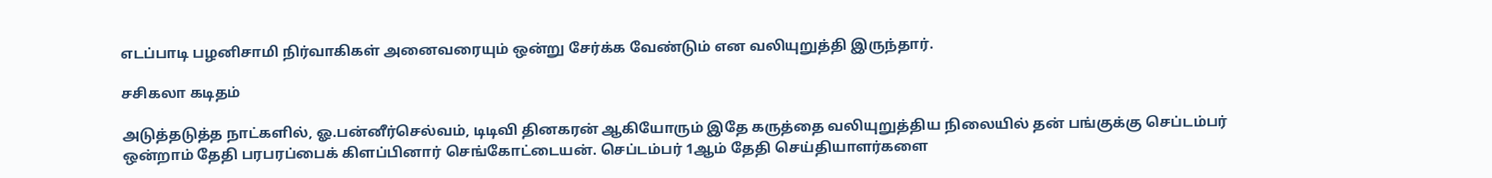எடப்பாடி பழனிசாமி நிர்வாகிகள் அனைவரையும் ஒன்று சேர்க்க வேண்டும் என வலியுறுத்தி இருந்தார்.

சசிகலா கடிதம்

அடுத்தடுத்த நாட்களில், ஓ.பன்னீர்செல்வம், டிடிவி தினகரன் ஆகியோரும் இதே கருத்தை வலியுறுத்திய நிலையில் தன் பங்குக்கு செப்டம்பர் ஒன்றாம் தேதி பரபரப்பைக் கிளப்பினார் செங்கோட்டையன். செப்டம்பர் 1ஆம் தேதி செய்தியாளர்களை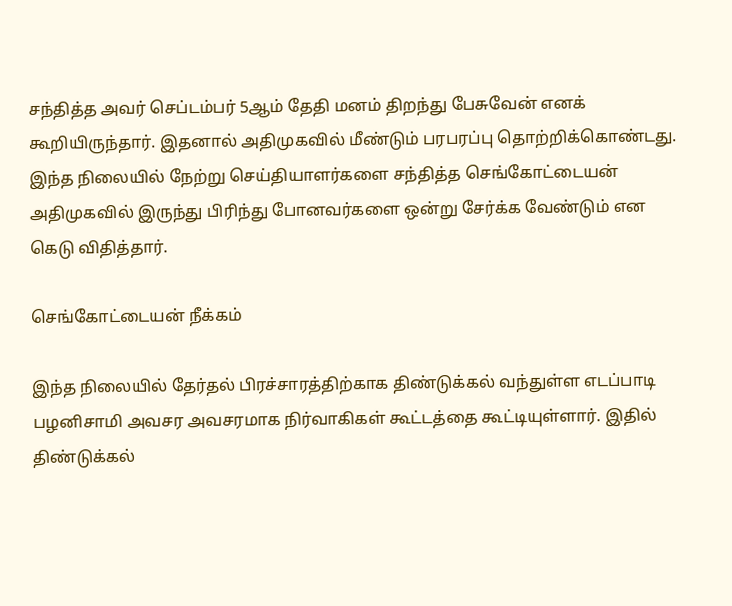சந்தித்த அவர் செப்டம்பர் 5ஆம் தேதி மனம் திறந்து பேசுவேன் எனக் கூறியிருந்தார். இதனால் அதிமுகவில் மீண்டும் பரபரப்பு தொற்றிக்கொண்டது. இந்த நிலையில் நேற்று செய்தியாளர்களை சந்தித்த செங்கோட்டையன் அதிமுகவில் இருந்து பிரிந்து போனவர்களை ஒன்று சேர்க்க வேண்டும் என கெடு விதித்தார்.

செங்கோட்டையன் நீக்கம்

இந்த நிலையில் தேர்தல் பிரச்சாரத்திற்காக திண்டுக்கல் வந்துள்ள எடப்பாடி பழனிசாமி அவசர அவசரமாக நிர்வாகிகள் கூட்டத்தை கூட்டியுள்ளார். இதில் திண்டுக்கல்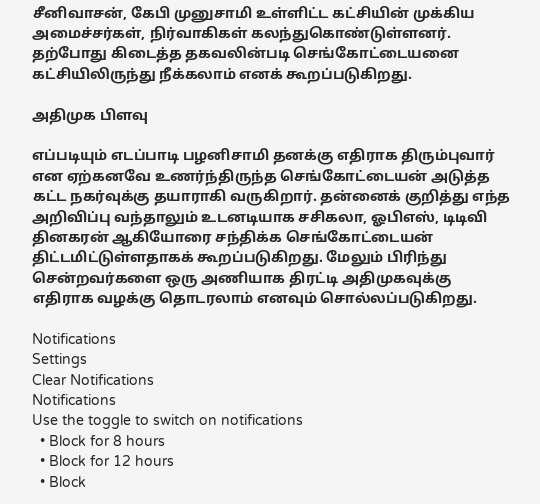சீனிவாசன், கேபி முனுசாமி உள்ளிட்ட கட்சியின் முக்கிய அமைச்சர்கள், நிர்வாகிகள் கலந்துகொண்டுள்ளனர். தற்போது கிடைத்த தகவலின்படி செங்கோட்டையனை கட்சியிலிருந்து நீக்கலாம் எனக் கூறப்படுகிறது.

அதிமுக பிளவு

எப்படியும் எடப்பாடி பழனிசாமி தனக்கு எதிராக திரும்புவார் என ஏற்கனவே உணர்ந்திருந்த செங்கோட்டையன் அடுத்த கட்ட நகர்வுக்கு தயாராகி வருகிறார். தன்னைக் குறித்து எந்த அறிவிப்பு வந்தாலும் உடனடியாக சசிகலா, ஓபிஎஸ், டிடிவி தினகரன் ஆகியோரை சந்திக்க செங்கோட்டையன் திட்டமிட்டுள்ளதாகக் கூறப்படுகிறது. மேலும் பிரிந்து சென்றவர்களை ஒரு அணியாக திரட்டி அதிமுகவுக்கு எதிராக வழக்கு தொடரலாம் எனவும் சொல்லப்படுகிறது.

Notifications
Settings
Clear Notifications
Notifications
Use the toggle to switch on notifications
  • Block for 8 hours
  • Block for 12 hours
  • Block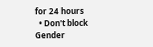for 24 hours
  • Don't block
Gender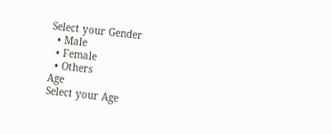Select your Gender
  • Male
  • Female
  • Others
Age
Select your Age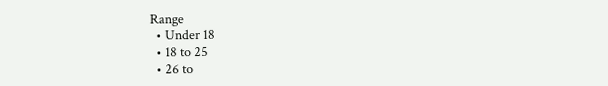Range
  • Under 18
  • 18 to 25
  • 26 to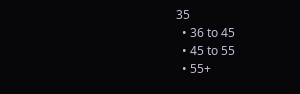35
  • 36 to 45
  • 45 to 55
  • 55+